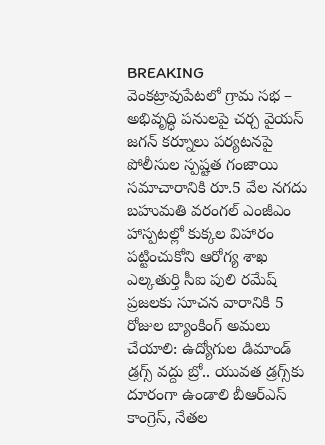BREAKING
వెంకట్రావుపేటలో గ్రామ సభ – అభివృద్ధి పనులపై చర్చ వైయస్ జగన్ కర్నూలు పర్యటనపై పోలీసుల స్పష్టత గంజాయి సమాచారానికి రూ.5 వేల నగదు బహుమతి వరంగల్ ఎంజీఎం హాస్పటల్లో కుక్కల విహారం పట్టించుకోని ఆరోగ్య శాఖ ఎల్కతుర్తి సీఐ పులి రమేష్ ప్రజలకు సూచన వారానికి 5 రోజుల బ్యాంకింగ్ అమలు చేయాలి: ఉద్యోగుల డిమాండ్ డ్రగ్స్ వద్దు బ్రో.. యువత డ్రగ్స్‌కు దూరంగా ఉండాలి బీఆర్ఎస్ కాంగ్రెస్, నేతల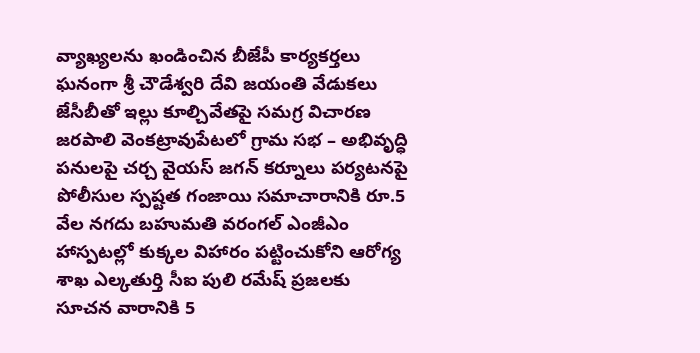వ్యాఖ్యలను ఖండించిన బీజేపీ కార్యకర్తలు ఘనంగా శ్రీ చౌడేశ్వరి దేవి జయంతి వేడుకలు జేసీబీతో ఇల్లు కూల్చివేతపై సమగ్ర విచారణ జరపాలి వెంకట్రావుపేటలో గ్రామ సభ – అభివృద్ధి పనులపై చర్చ వైయస్ జగన్ కర్నూలు పర్యటనపై పోలీసుల స్పష్టత గంజాయి సమాచారానికి రూ.5 వేల నగదు బహుమతి వరంగల్ ఎంజీఎం హాస్పటల్లో కుక్కల విహారం పట్టించుకోని ఆరోగ్య శాఖ ఎల్కతుర్తి సీఐ పులి రమేష్ ప్రజలకు సూచన వారానికి 5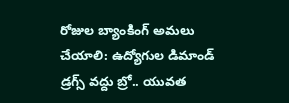రోజుల బ్యాంకింగ్ అమలు చేయాలి: ఉద్యోగుల డిమాండ్ డ్రగ్స్ వద్దు బ్రో.. యువత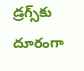డ్రగ్స్‌కు దూరంగా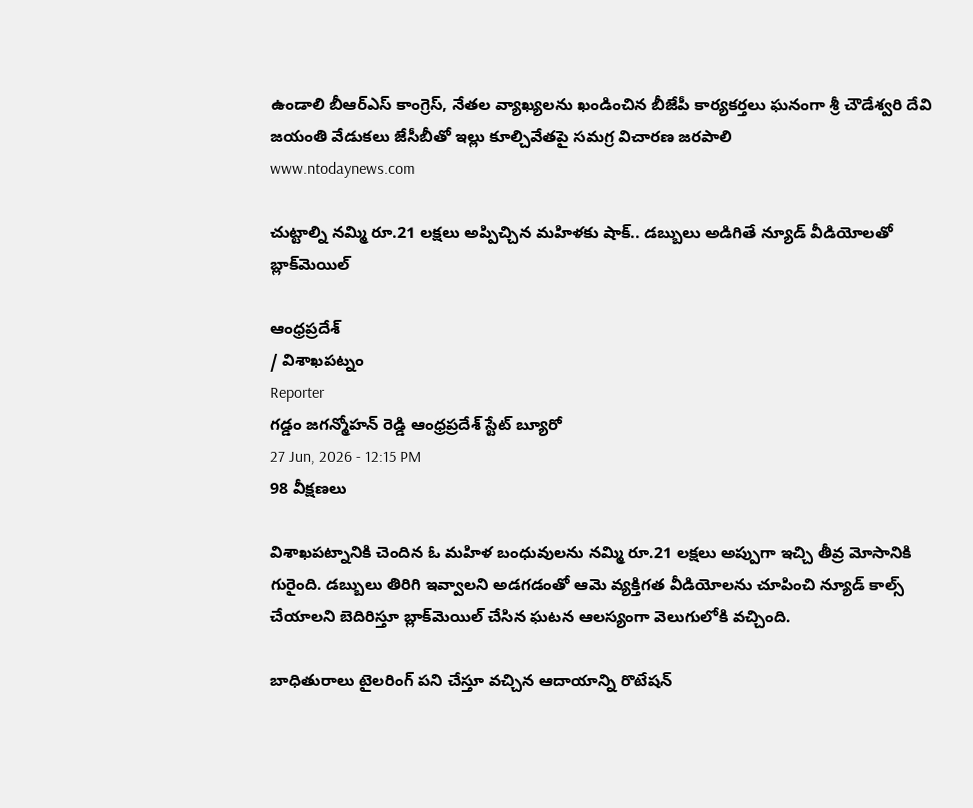ఉండాలి బీఆర్ఎస్ కాంగ్రెస్, నేతల వ్యాఖ్యలను ఖండించిన బీజేపీ కార్యకర్తలు ఘనంగా శ్రీ చౌడేశ్వరి దేవి జయంతి వేడుకలు జేసీబీతో ఇల్లు కూల్చివేతపై సమగ్ర విచారణ జరపాలి
www.ntodaynews.com

చుట్టాల్ని నమ్మి రూ.21 లక్షలు అప్పిచ్చిన మహిళకు షాక్.. డబ్బులు అడిగితే న్యూడ్ వీడియోలతో బ్లాక్‌మెయిల్

ఆంధ్రప్రదేశ్
/ విశాఖపట్నం
Reporter
గడ్డం జగన్మోహన్ రెడ్డి ఆంధ్రప్రదేశ్ స్టేట్ బ్యూరో
27 Jun, 2026 - 12:15 PM
98 వీక్షణలు

విశాఖపట్నానికి చెందిన ఓ మహిళ బంధువులను నమ్మి రూ.21 లక్షలు అప్పుగా ఇచ్చి తీవ్ర మోసానికి గురైంది. డబ్బులు తిరిగి ఇవ్వాలని అడగడంతో ఆమె వ్యక్తిగత వీడియోలను చూపించి న్యూడ్ కాల్స్ చేయాలని బెదిరిస్తూ బ్లాక్‌మెయిల్ చేసిన ఘటన ఆలస్యంగా వెలుగులోకి వచ్చింది.

బాధితురాలు టైలరింగ్ పని చేస్తూ వచ్చిన ఆదాయాన్ని రొటేషన్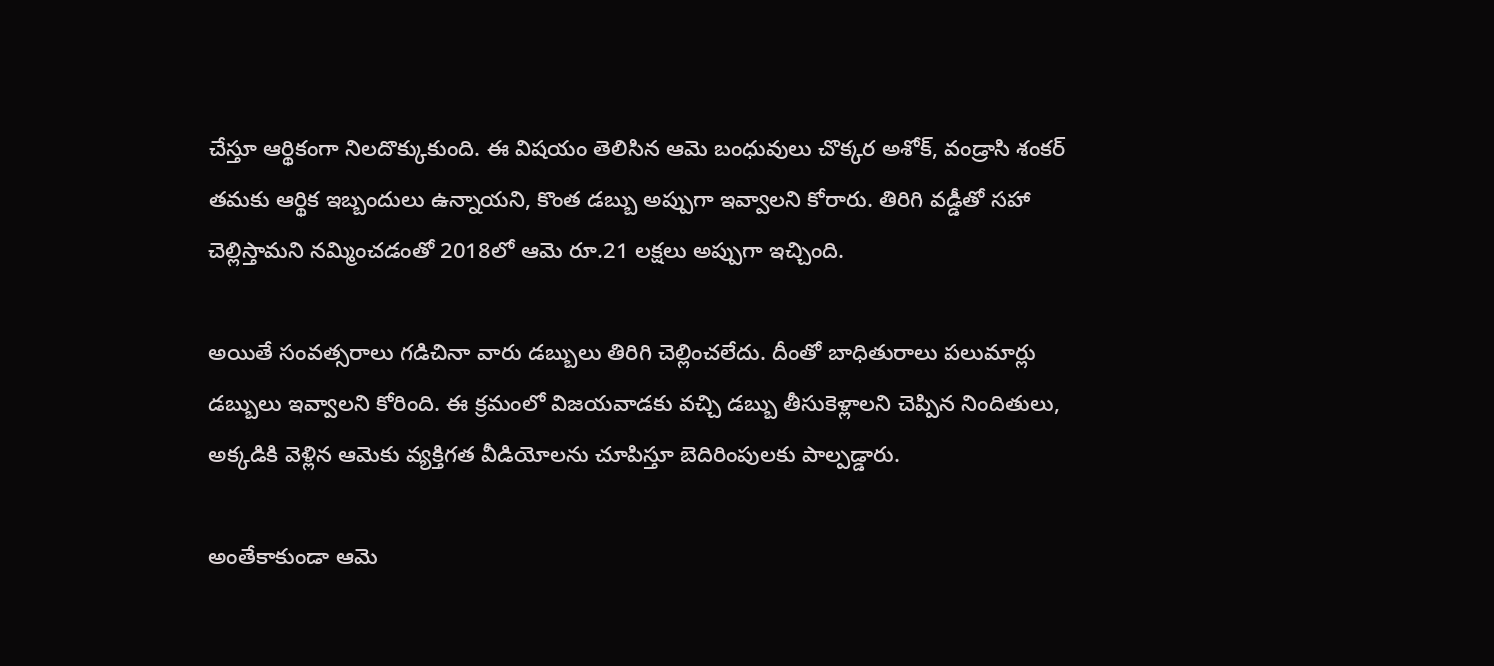చేస్తూ ఆర్థికంగా నిలదొక్కుకుంది. ఈ విషయం తెలిసిన ఆమె బంధువులు చొక్కర అశోక్, వండ్రాసి శంకర్ తమకు ఆర్థిక ఇబ్బందులు ఉన్నాయని, కొంత డబ్బు అప్పుగా ఇవ్వాలని కోరారు. తిరిగి వడ్డీతో సహా చెల్లిస్తామని నమ్మించడంతో 2018లో ఆమె రూ.21 లక్షలు అప్పుగా ఇచ్చింది.

అయితే సంవత్సరాలు గడిచినా వారు డబ్బులు తిరిగి చెల్లించలేదు. దీంతో బాధితురాలు పలుమార్లు డబ్బులు ఇవ్వాలని కోరింది. ఈ క్రమంలో విజయవాడకు వచ్చి డబ్బు తీసుకెళ్లాలని చెప్పిన నిందితులు, అక్కడికి వెళ్లిన ఆమెకు వ్యక్తిగత వీడియోలను చూపిస్తూ బెదిరింపులకు పాల్పడ్డారు.

అంతేకాకుండా ఆమె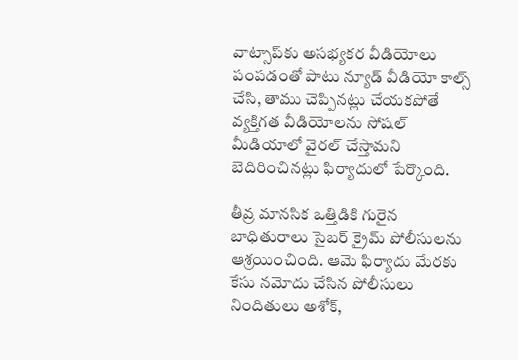వాట్సాప్‌కు అసభ్యకర వీడియోలు పంపడంతో పాటు న్యూడ్ వీడియో కాల్స్ చేసి, తాము చెప్పినట్లు చేయకపోతే వ్యక్తిగత వీడియోలను సోషల్ మీడియాలో వైరల్ చేస్తామని బెదిరించినట్లు ఫిర్యాదులో పేర్కొంది.

తీవ్ర మానసిక ఒత్తిడికి గురైన బాధితురాలు సైబర్ క్రైమ్ పోలీసులను ఆశ్రయించింది. ఆమె ఫిర్యాదు మేరకు కేసు నమోదు చేసిన పోలీసులు నిందితులు అశోక్,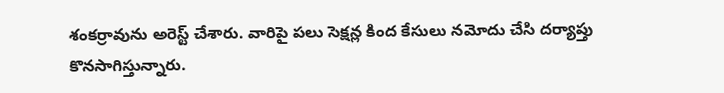శంకర్రావును అరెస్ట్ చేశారు. వారిపై పలు సెక్షన్ల కింద కేసులు నమోదు చేసి దర్యాప్తు కొనసాగిస్తున్నారు.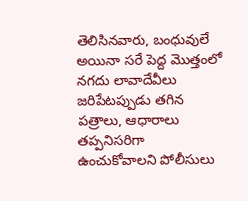తెలిసినవారు, బంధువులే అయినా సరే పెద్ద మొత్తంలో నగదు లావాదేవీలు జరిపేటప్పుడు తగిన పత్రాలు, ఆధారాలు తప్పనిసరిగా ఉంచుకోవాలని పోలీసులు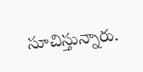సూచిస్తున్నారు.